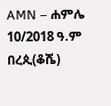AMN – ሐምሌ 10/2018 ዓ.ም
በረጲ(ቆሼ)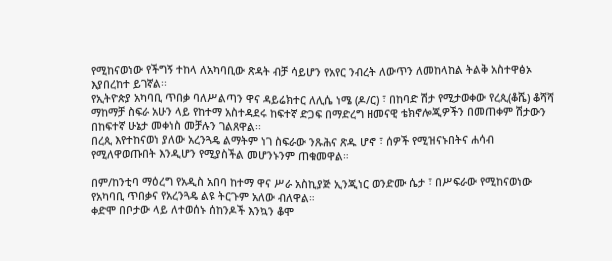የሚከናወነው የችግኝ ተከላ ለአካባቢው ጽዳት ብቻ ሳይሆን የአየር ንብረት ለውጥን ለመከላከል ትልቅ አስተዋፅኦ እያበረከተ ይገኛል፡፡
የኢትዮጵያ አካባቢ ጥበቃ ባለሥልጣን ዋና ዳይሬክተር ለሊሴ ነሜ (ዶ/ር) ፣ በከባድ ሽታ የሚታወቀው የረጲ(ቆሼ) ቆሻሻ ማከማቻ ስፍራ አሁን ላይ የከተማ አስተዳደሩ ከፍተኛ ድጋፍ በማድረግ ዘመናዊ ቴክኖሎጂዎችን በመጠቀም ሽታውን በከፍተኛ ሁኔታ መቀነስ መቻሉን ገልጸዋል፡፡
በረጲ እየተከናወነ ያለው አረንጓዴ ልማትም ነገ ስፍራው ንጹሕና ጽዱ ሆኖ ፣ ሰዎች የሚዝናኑበትና ሐሳብ የሚለዋወጡበት እንዲሆን የሚያስችል መሆንኑንም ጠቁመዋል።

በም/ከንቲባ ማዕረግ የአዲስ አበባ ከተማ ዋና ሥራ አስኪያጅ ኢንጂነር ወንድሙ ሴታ ፣ በሥፍራው የሚከናወነው የአካባቢ ጥበቃና የአረንጓዴ ልዩ ትርጉም አለው ብለዋል።
ቀድሞ በቦታው ላይ ለተወሰኑ ሰከንዶች እንኳን ቆሞ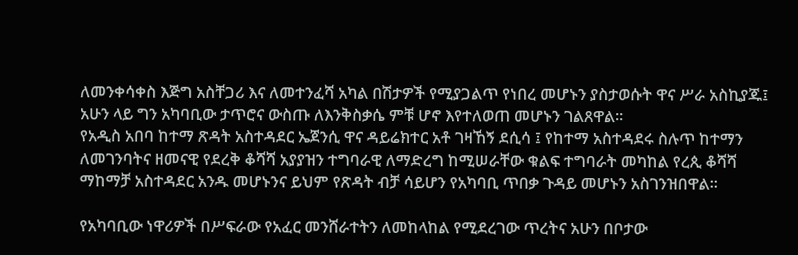ለመንቀሳቀስ እጅግ አስቸጋሪ እና ለመተንፈሻ አካል በሽታዎች የሚያጋልጥ የነበረ መሆኑን ያስታወሱት ዋና ሥራ አስኪያጁ፤ አሁን ላይ ግን አካባቢው ታጥሮና ውስጡ ለእንቅስቃሴ ምቹ ሆኖ እየተለወጠ መሆኑን ገልጸዋል።
የአዲስ አበባ ከተማ ጽዳት አስተዳደር ኤጀንሲ ዋና ዳይሬክተር አቶ ገዛኸኝ ደሲሳ ፤ የከተማ አስተዳደሩ ስሉጥ ከተማን ለመገንባትና ዘመናዊ የደረቅ ቆሻሻ አያያዝን ተግባራዊ ለማድረግ ከሚሠራቸው ቁልፍ ተግባራት መካከል የረጲ ቆሻሻ ማከማቻ አስተዳደር አንዱ መሆኑንና ይህም የጽዳት ብቻ ሳይሆን የአካባቢ ጥበቃ ጉዳይ መሆኑን አስገንዝበዋል።

የአካባቢው ነዋሪዎች በሥፍራው የአፈር መንሸራተትን ለመከላከል የሚደረገው ጥረትና አሁን በቦታው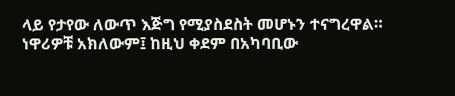ላይ የታየው ለውጥ እጅግ የሚያስደስት መሆኑን ተናግረዋል።
ነዋሪዎቹ አክለውም፤ ከዚህ ቀደም በአካባቢው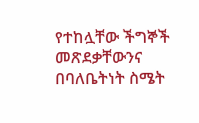የተከሏቸው ችግኞች መጽደቃቸውንና በባለቤትነት ስሜት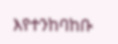እየተንከባከቡ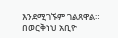እንደሚገኙም ገልጸዋል።
በወርቅነህ አቢዮ